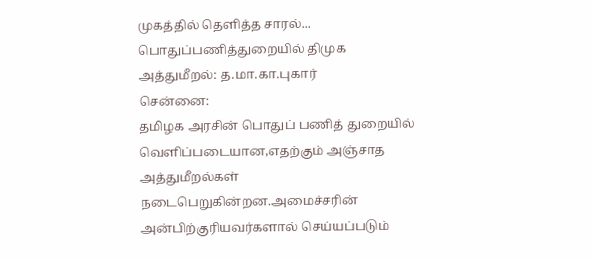முகத்தில் தெளித்த சாரல்...
பொதுப்பணித்துறையில் திமுக அத்துமீறல்: த.மா.கா.புகார்
சென்னை:
தமிழக அரசின் பொதுப் பணித் துறையில் வெளிப்படையான,எதற்கும் அஞ்சாத அத்துமீறல்கள் நடைபெறுகின்றன.அமைச்சரின் அன்பிற்குரியவர்களால் செய்யப்படும்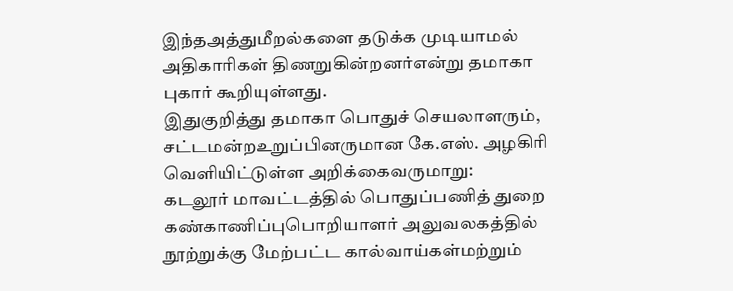இந்தஅத்துமீறல்களை தடுக்க முடியாமல் அதிகாரிகள் திணறுகின்றனர்என்று தமாகா புகார் கூறியுள்ளது.
இதுகுறித்து தமாகா பொதுச் செயலாளரும், சட்டமன்றஉறுப்பினருமான கே.எஸ். அழகிரி வெளியிட்டுள்ள அறிக்கைவருமாறு:
கடலூர் மாவட்டத்தில் பொதுப்பணித் துறை கண்காணிப்புபொறியாளர் அலுவலகத்தில் நூற்றுக்கு மேற்பட்ட கால்வாய்கள்மற்றும்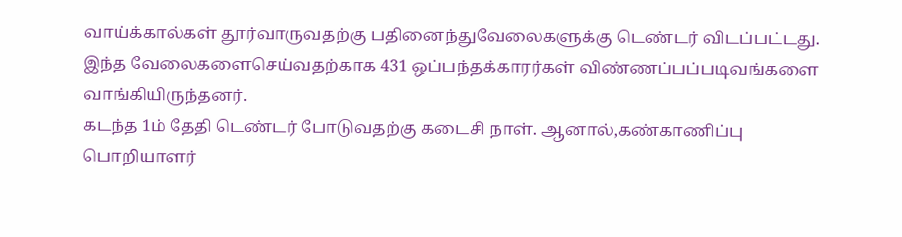வாய்க்கால்கள் தூர்வாருவதற்கு பதினைந்துவேலைகளுக்கு டெண்டர் விடப்பட்டது. இந்த வேலைகளைசெய்வதற்காக 431 ஒப்பந்தக்காரர்கள் விண்ணப்பப்படிவங்களை வாங்கியிருந்தனர்.
கடந்த 1ம் தேதி டெண்டர் போடுவதற்கு கடைசி நாள். ஆனால்,கண்காணிப்பு பொறியாளர்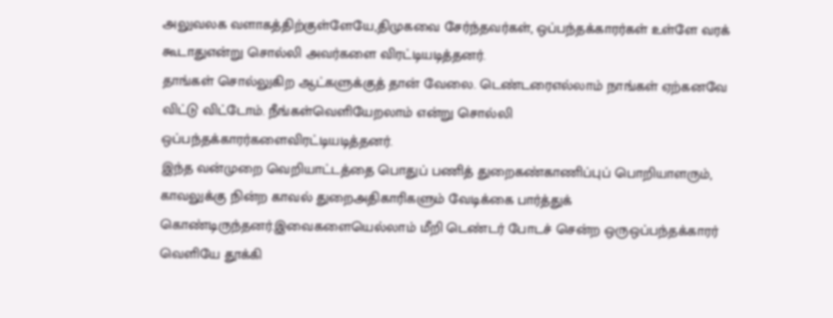அலுவலக வளாகத்திற்குள்ளேயே,திமுகவை சேர்ந்தவர்கள், ஒப்பந்தக்காரர்கள் உள்ளே வரக் கூடாதுஎன்று சொல்லி அவர்களை விரட்டியடித்தனர்.
தாங்கள் சொல்லுகிற ஆட்களுக்குத் தான் வேலை. டெண்டரைஎல்லாம் நாங்கள் ஏற்கனவே விட்டு விட்டோம். நீங்கள்வெளியேறலாம் என்று சொல்லி ஒப்பந்தக்காரர்களைவிரட்டியடித்தனர்.
இந்த வன்முறை வெறியாட்டத்தை பொதுப் பணித் துறைகண்காணிப்புப் பொறியாளரும், காவலுக்கு நின்ற காவல் துறைஅதிகாரிகளும் வேடிக்கை பார்த்துக் கொண்டிருந்தனர்.இவைகளையெல்லாம் மீறி டெண்டர் போடச் சென்ற ஒருஒப்பந்தக்காரர் வெளியே தூக்கி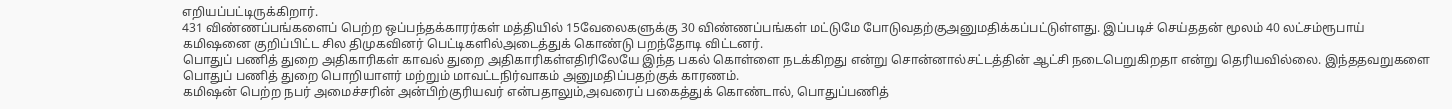எறியப்பட்டிருக்கிறார்.
431 விண்ணப்பங்களைப் பெற்ற ஒப்பந்தக்காரர்கள் மத்தியில் 15வேலைகளுக்கு 30 விண்ணப்பங்கள் மட்டுமே போடுவதற்குஅனுமதிக்கப்பட்டுள்ளது. இப்படிச் செய்ததன் மூலம் 40 லட்சம்ரூபாய் கமிஷனை குறிப்பிட்ட சில திமுகவினர் பெட்டிகளில்அடைத்துக் கொண்டு பறந்தோடி விட்டனர்.
பொதுப் பணித் துறை அதிகாரிகள் காவல் துறை அதிகாரிகள்எதிரிலேயே இந்த பகல் கொள்ளை நடக்கிறது என்று சொன்னால்சட்டத்தின் ஆட்சி நடைபெறுகிறதா என்று தெரியவில்லை. இந்ததவறுகளை பொதுப் பணித் துறை பொறியாளர் மற்றும் மாவட்டநிர்வாகம் அனுமதிப்பதற்குக் காரணம்.
கமிஷன் பெற்ற நபர் அமைச்சரின் அன்பிற்குரியவர் என்பதாலும்,அவரைப் பகைத்துக் கொண்டால், பொதுப்பணித்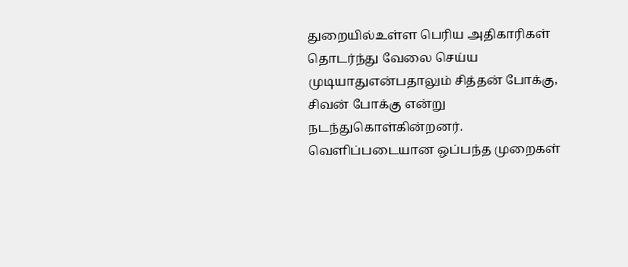துறையில்உள்ள பெரிய அதிகாரிகள் தொடர்ந்து வேலை செய்ய முடியாதுஎன்பதாலும் சித்தன் போக்கு, சிவன் போக்கு என்று நடந்துகொள்கின்றனர்.
வெளிப்படையான ஒப்பந்த முறைகள்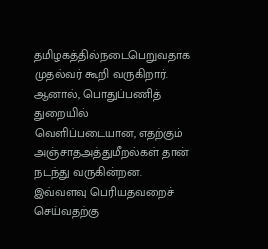தமிழகத்தில்நடைபெறுவதாக முதல்வர் கூறி வருகிறார். ஆனால், பொதுப்பணித் துறையில் வெளிப்படையான, எதற்கும் அஞ்சாதஅத்துமீறல்கள் தான் நடந்து வருகின்றன. இவ்வளவு பெரியதவறைச் செய்வதற்கு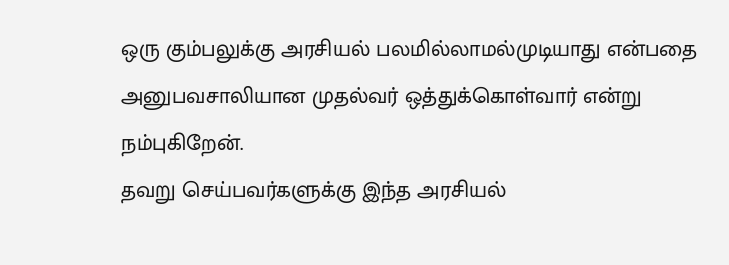ஒரு கும்பலுக்கு அரசியல் பலமில்லாமல்முடியாது என்பதை அனுபவசாலியான முதல்வர் ஒத்துக்கொள்வார் என்று நம்புகிறேன்.
தவறு செய்பவர்களுக்கு இந்த அரசியல்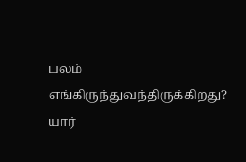பலம் எங்கிருந்துவந்திருக்கிறது? யார்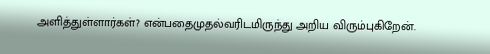அளித்துள்ளார்கள்? என்பதைமுதல்வரிடமிருந்து அறிய விரும்புகிறேன்.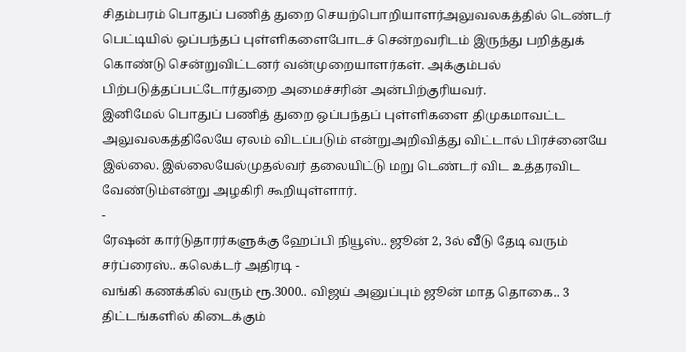சிதம்பரம் பொதுப் பணித் துறை செயற்பொறியாளர்அலுவலகத்தில் டெண்டர் பெட்டியில் ஒப்பந்தப் புள்ளிகளைபோடச் சென்றவரிடம் இருந்து பறித்துக் கொண்டு சென்றுவிட்டனர் வன்முறையாளர்கள். அக்கும்பல் பிற்படுத்தப்பட்டோர்துறை அமைச்சரின் அன்பிற்குரியவர்.
இனிமேல் பொதுப் பணித் துறை ஒப்பந்தப் புள்ளிகளை திமுகமாவட்ட அலுவலகத்திலேயே ஏலம் விடப்படும் என்றுஅறிவித்து விட்டால் பிரச்னையே இல்லை. இல்லையேல்முதல்வர் தலையிட்டு மறு டெண்டர் விட உத்தரவிட வேண்டும்என்று அழகிரி கூறியுள்ளார்.
-
ரேஷன் கார்டுதாரர்களுக்கு ஹேப்பி நியூஸ்.. ஜூன் 2, 3ல் வீடு தேடி வரும் சர்ப்ரைஸ்.. கலெக்டர் அதிரடி -
வங்கி கணக்கில் வரும் ரூ.3000.. விஜய் அனுப்பும் ஜூன் மாத தொகை.. 3 திட்டங்களில் கிடைக்கும்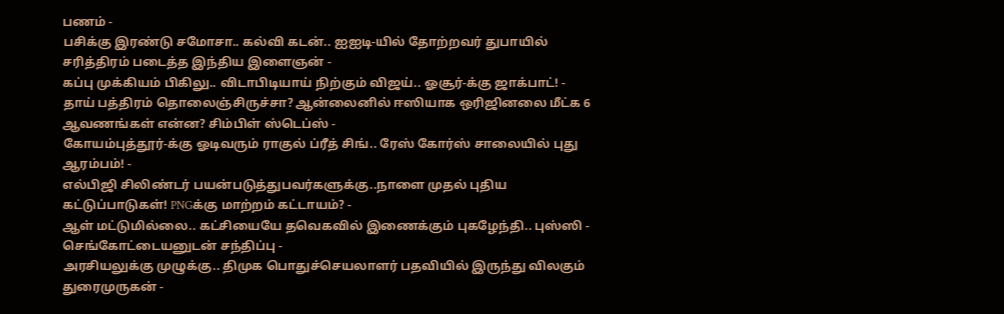பணம் -
பசிக்கு இரண்டு சமோசா.. கல்வி கடன்.. ஐஐடி-யில் தோற்றவர் துபாயில் சரித்திரம் படைத்த இந்திய இளைஞன் -
கப்பு முக்கியம் பிகிலு.. விடாபிடியாய் நிற்கும் விஜய்.. ஓசூர்-க்கு ஜாக்பாட்! -
தாய் பத்திரம் தொலைஞ்சிருச்சா? ஆன்லைனில் ஈஸியாக ஒரிஜினலை மீட்க 6 ஆவணங்கள் என்ன? சிம்பிள் ஸ்டெப்ஸ் -
கோயம்புத்தூர்-க்கு ஓடிவரும் ராகுல் ப்ரீத் சிங்.. ரேஸ் கோர்ஸ் சாலையில் புது ஆரம்பம்! -
எல்பிஜி சிலிண்டர் பயன்படுத்துபவர்களுக்கு..நாளை முதல் புதிய கட்டுப்பாடுகள்! PNGக்கு மாற்றம் கட்டாயம்? -
ஆள் மட்டுமில்லை.. கட்சியையே தவெகவில் இணைக்கும் புகழேந்தி.. புஸ்ஸி - செங்கோட்டையனுடன் சந்திப்பு -
அரசியலுக்கு முழுக்கு.. திமுக பொதுச்செயலாளர் பதவியில் இருந்து விலகும் துரைமுருகன் -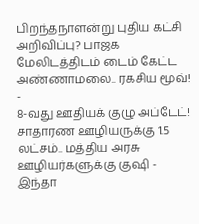பிறந்தநாளன்று புதிய கட்சி அறிவிப்பு? பாஜக மேலிடத்திடம் டைம் கேட்ட அண்ணாமலை.. ரகசிய மூவ்! -
8-வது ஊதியக் குழு அப்டேட்! சாதாரண ஊழியருக்கு 1.5 லட்சம்.. மத்திய அரசு ஊழியர்களுக்கு குஷி -
இந்தா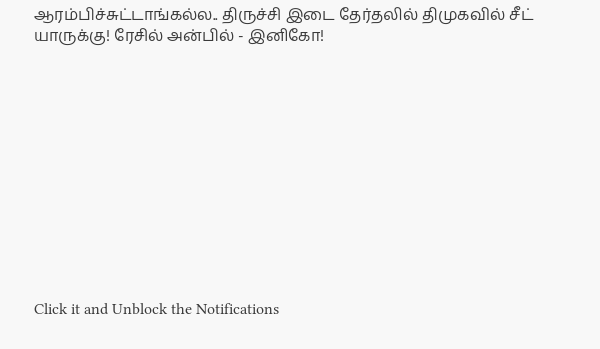ஆரம்பிச்சுட்டாங்கல்ல.. திருச்சி இடை தேர்தலில் திமுகவில் சீட் யாருக்கு! ரேசில் அன்பில் - இனிகோ!












Click it and Unblock the Notifications